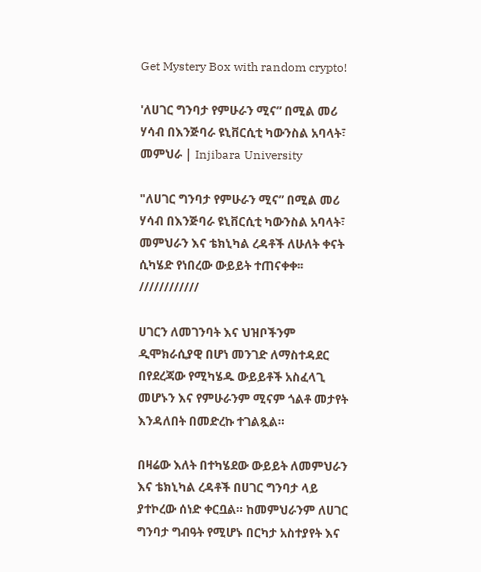Get Mystery Box with random crypto!

'ለሀገር ግንባታ የምሁራን ሚና” በሚል መሪ ሃሳብ በእንጅባራ ዩኒቨርሲቲ ካውንስል አባላት፣ መምህራ | Injibara University

"ለሀገር ግንባታ የምሁራን ሚና” በሚል መሪ ሃሳብ በእንጅባራ ዩኒቨርሲቲ ካውንስል አባላት፣ መምህራን እና ቴክኒካል ረዳቶች ለሁለት ቀናት ሲካሄድ የነበረው ውይይት ተጠናቀቀ፡፡
////////////

ሀገርን ለመገንባት እና ህዝቦችንም ዲሞክራሲያዊ በሆነ መንገድ ለማስተዳደር በየደረጃው የሚካሄዱ ውይይቶች አስፈላጊ መሆኑን እና የምሁራንም ሚናም ጎልቶ መታየት እንዳለበት በመድረኩ ተገልጿል።

በዛሬው እለት በተካሄደው ውይይት ለመምህራን እና ቴክኒካል ረዳቶች በሀገር ግንባታ ላይ ያተኮረው ሰነድ ቀርቧል። ከመምህራንም ለሀገር ግንባታ ግብዓት የሚሆኑ በርካታ አስተያየት እና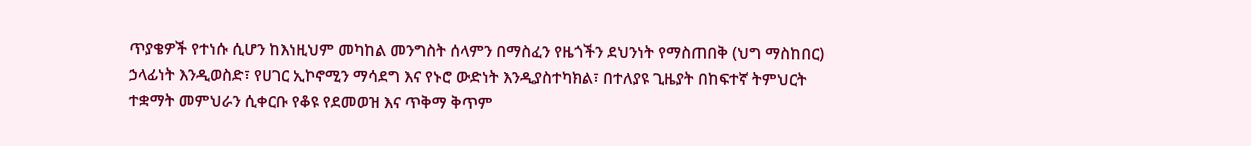ጥያቄዎች የተነሱ ሲሆን ከእነዚህም መካከል መንግስት ሰላምን በማስፈን የዜጎችን ደህንነት የማስጠበቅ (ህግ ማስከበር) ኃላፊነት እንዲወስድ፣ የሀገር ኢኮኖሚን ማሳደግ እና የኑሮ ውድነት እንዲያስተካክል፣ በተለያዩ ጊዜያት በከፍተኛ ትምህርት ተቋማት መምህራን ሲቀርቡ የቆዩ የደመወዝ እና ጥቅማ ቅጥም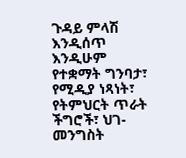ጉዳይ ምላሽ እንዲሰጥ እንዲሁም የተቋማት ግንባታ፣ የሚዲያ ነጻነት፣ የትምህርት ጥራት ችግሮች፣ ህገ- መንግስት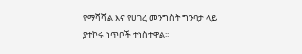የማሻሻል እና የሀገረ መንግስት ግንባታ ላይ ያተኮሩ ነጥቦች ተነስተዋል፡፡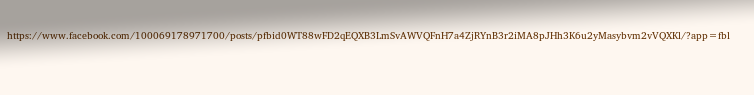https://www.facebook.com/100069178971700/posts/pfbid0WT88wFD2qEQXB3LmSvAWVQFnH7a4ZjRYnB3r2iMA8pJHh3K6u2yMasybvm2vVQXKl/?app=fbl